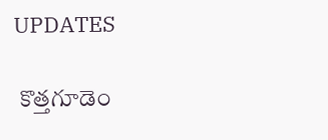UPDATES

 కొత్తగూడెం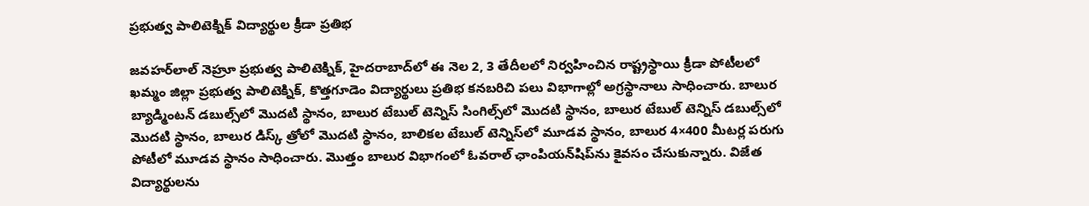ప్రభుత్వ పాలిటెక్నిక్ విద్యార్థుల క్రీడా ప్రతిభ

జవహర్‌లాల్ నెహ్రూ ప్రభుత్వ పాలిటెక్నిక్, హైదరాబాద్‌లో ఈ నెల 2, 3 తేదీలలో నిర్వహించిన రాష్ట్రస్థాయి క్రీడా పోటీలలో ఖమ్మం జిల్లా ప్రభుత్వ పాలిటెక్నిక్, కొత్తగూడెం విద్యార్థులు ప్రతిభ కనబరిచి పలు విభాగాల్లో అగ్రస్థానాలు సాధించారు. బాలుర బ్యాడ్మింటన్ డబుల్స్‌లో మొదటి స్థానం, బాలుర టేబుల్ టెన్నిస్ సింగిల్స్‌లో మొదటి స్థానం, బాలుర టేబుల్ టెన్నిస్ డబుల్స్‌లో మొదటి స్థానం, బాలుర డిస్క్ త్రోలో మొదటి స్థానం, బాలికల టేబుల్ టెన్నిస్‌లో మూడవ స్థానం, బాలుర 4×400 మీటర్ల పరుగు పోటీలో మూడవ స్థానం సాధించారు. మొత్తం బాలుర విభాగంలో ఓవరాల్ ఛాంపియన్‌షిప్‌ను కైవసం చేసుకున్నారు. విజేత విద్యార్థులను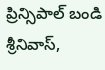ప్రిన్సిపాల్ బండి శ్రీనివాస్,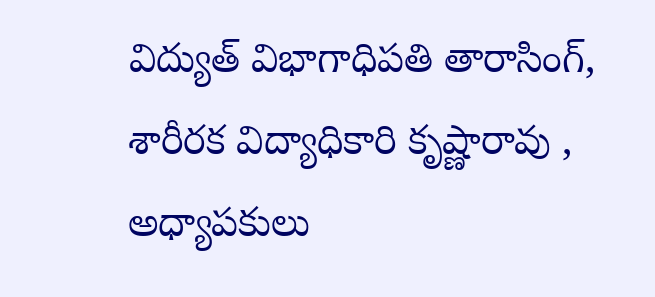విద్యుత్ విభాగాధిపతి తారాసింగ్, శారీరక విద్యాధికారి కృష్ణారావు , అధ్యాపకులు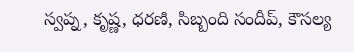స్వప్న, కృష్ణ, ధరణి, సిబ్బంది సందీప్, కౌసల్య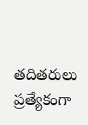తదితరులు ప్రత్యేకంగా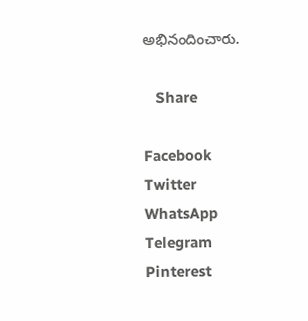అభినందించారు.

   Share

Facebook
Twitter
WhatsApp
Telegram
Pinterest